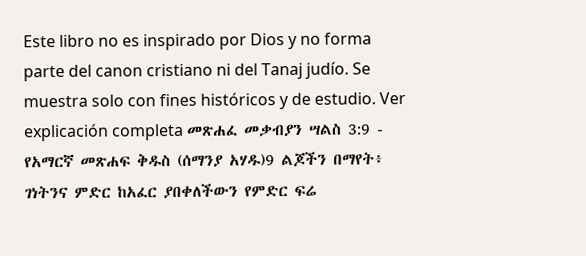Este libro no es inspirado por Dios y no forma parte del canon cristiano ni del Tanaj judío. Se muestra solo con fines históricos y de estudio. Ver explicación completa መጽሐፈ መቃብያን ሣልስ 3:9 - የአማርኛ መጽሐፍ ቅዱስ (ሰማንያ አሃዱ)9 ልጆችን በማየት፥ ገነትንና ምድር ከአፈር ያበቀለችውን የምድር ፍሬ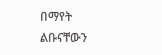በማየት ልቡናቸውን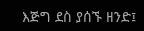እጅግ ደስ ያሰኙ ዘንድ፤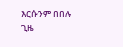እርሱንም በበሉ ጊዜ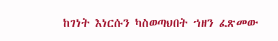ከገነት እነርሱን ካስወጣህበት ኀዘን ፈጽመው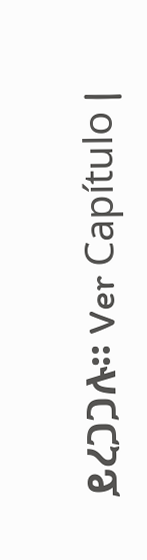ይረጋጋሉ። Ver Capítulo |